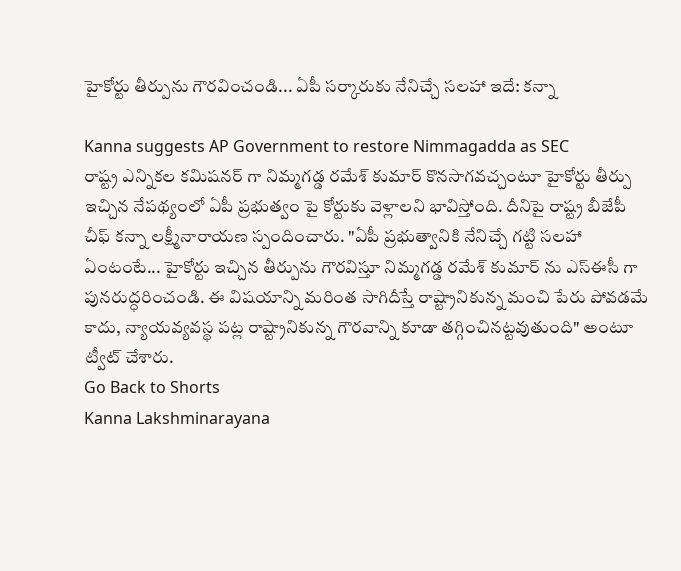హైకోర్టు తీర్పును గౌరవించండి... ఏపీ సర్కారుకు నేనిచ్చే సలహా ఇదే: కన్నా

Kanna suggests AP Government to restore Nimmagadda as SEC
రాష్ట్ర ఎన్నికల కమిషనర్ గా నిమ్మగడ్డ రమేశ్ కుమార్ కొనసాగవచ్చంటూ హైకోర్టు తీర్పు ఇచ్చిన నేపథ్యంలో ఏపీ ప్రభుత్వం పై కోర్టుకు వెళ్లాలని భావిస్తోంది. దీనిపై రాష్ట్ర బీజేపీ చీఫ్ కన్నా లక్ష్మీనారాయణ స్పందించారు. "ఏపీ ప్రభుత్వానికి నేనిచ్చే గట్టి సలహా ఏంటంటే... హైకోర్టు ఇచ్చిన తీర్పును గౌరవిస్తూ నిమ్మగడ్డ రమేశ్ కుమార్ ను ఎస్ఈసీ గా పునరుద్ధరించండి. ఈ విషయాన్ని మరింత సాగిదీస్తే రాష్ట్రానికున్న మంచి పేరు పోవడమే కాదు, న్యాయవ్యవస్థ పట్ల రాష్ట్రానికున్న గౌరవాన్ని కూడా తగ్గించినట్టవుతుంది" అంటూ ట్వీట్ చేశారు.
Go Back to Shorts
Kanna Lakshminarayana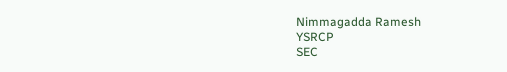Nimmagadda Ramesh
YSRCP
SEC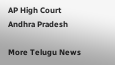AP High Court
Andhra Pradesh

More Telugu News